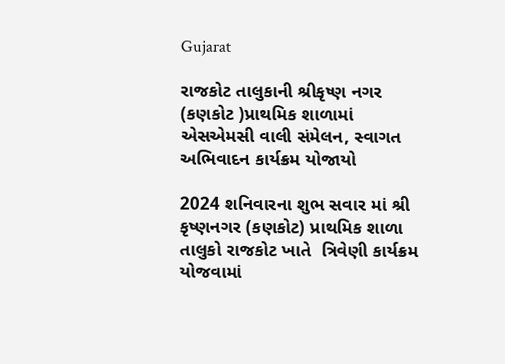Gujarat

રાજકોટ તાલુકાની શ્રીકૃષ્ણ નગર (કણકોટ )પ્રાથમિક શાળામાં એસએમસી વાલી સંમેલન, સ્વાગત અભિવાદન કાર્યક્રમ યોજાયો

2024 શનિવારના શુભ સવાર માં શ્રી કૃષ્ણનગર (કણકોટ) પ્રાથમિક શાળા તાલુકો રાજકોટ ખાતે  ત્રિવેણી કાર્યક્રમ યોજવામાં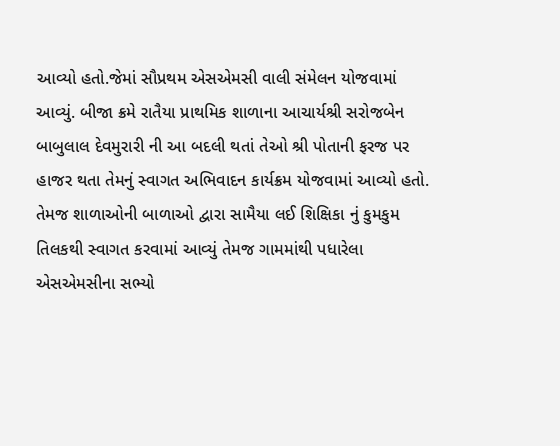આવ્યો હતો.જેમાં સૌપ્રથમ એસએમસી વાલી સંમેલન યોજવામાં આવ્યું. બીજા ક્રમે રાતૈયા પ્રાથમિક શાળાના આચાર્યશ્રી સરોજબેન બાબુલાલ દેવમુરારી ની આ બદલી થતાં તેઓ શ્રી પોતાની ફરજ પર હાજર થતા તેમનું સ્વાગત અભિવાદન કાર્યક્રમ યોજવામાં આવ્યો હતો.
તેમજ શાળાઓની બાળાઓ દ્વારા સામૈયા લઈ શિક્ષિકા નું કુમકુમ તિલકથી સ્વાગત કરવામાં આવ્યું તેમજ ગામમાંથી પધારેલા એસએમસીના સભ્યો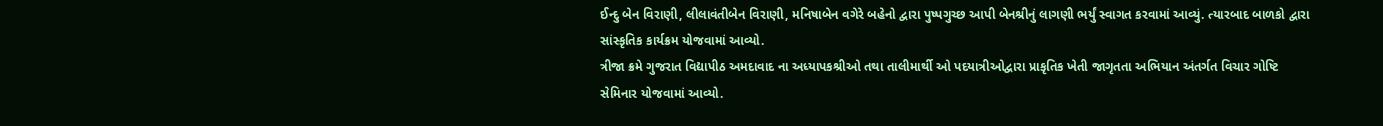ઈન્દુ બેન વિરાણી, લીલાવંતીબેન વિરાણી, મનિષાબેન વગેરે બહેનો દ્વારા પુષ્પગુચ્છ આપી બેનશ્રીનું લાગણી ભર્યું સ્વાગત કરવામાં આવ્યું. ત્યારબાદ બાળકો દ્વારા સાંસ્કૃતિક કાર્યક્રમ યોજવામાં આવ્યો.
ત્રીજા ક્રમે ગુજરાત વિદ્યાપીઠ અમદાવાદ ના અધ્યાપકશ્રીઓ તથા તાલીમાર્થી ઓ પદયાત્રીઓદ્વારા પ્રાકૃતિક ખેતી જાગૃતતા અભિયાન અંતર્ગત વિચાર ગોષ્ટિ સેમિનાર યોજવામાં આવ્યો.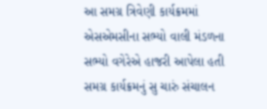આ સમગ્ર ત્રિવેણી કાર્યક્રમમાં એસએમસીના સભ્યો વાલી મંડળના સભ્યો વગેરેએ હાજરી આપેલા હતી સમગ્ર કાર્યક્રમનું સુ ચારું સંચાલન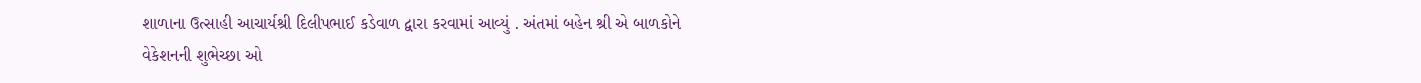શાળાના ઉત્સાહી આચાર્યશ્રી દિલીપભાઈ કડેવાળ દ્વારા કરવામાં આવ્યું . અંતમાં બહેન શ્રી એ બાળકોને વેકેશનની શુભેચ્છા ઓ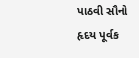પાઠવી સૌનો હૃદય પૂર્વક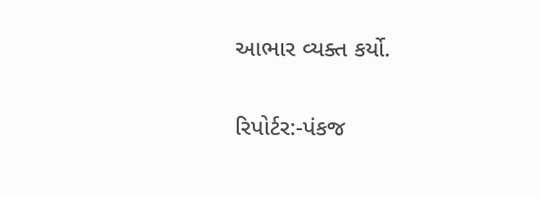આભાર વ્યક્ત કર્યો.

રિપોર્ટર:-પંકજ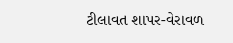ટીલાવત શાપર-વેરાવળ